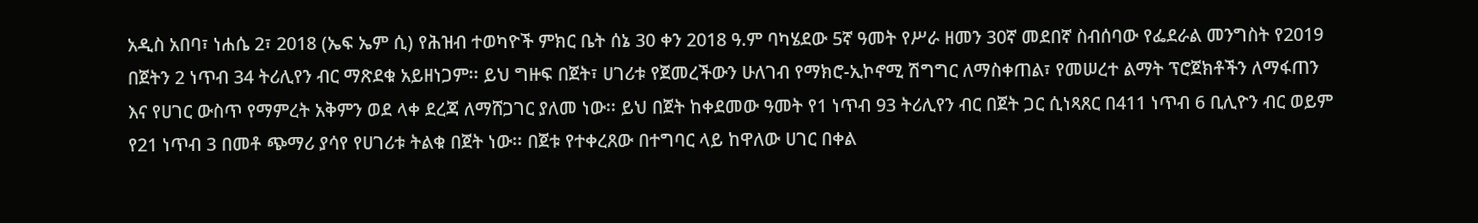አዲስ አበባ፣ ነሐሴ 2፣ 2018 (ኤፍ ኤም ሲ) የሕዝብ ተወካዮች ምክር ቤት ሰኔ 30 ቀን 2018 ዓ.ም ባካሄደው 5ኛ ዓመት የሥራ ዘመን 30ኛ መደበኛ ስብሰባው የፌደራል መንግስት የ2019 በጀትን 2 ነጥብ 34 ትሪሊየን ብር ማጽደቁ አይዘነጋም፡፡ ይህ ግዙፍ በጀት፣ ሀገሪቱ የጀመረችውን ሁለገብ የማክሮ-ኢኮኖሚ ሽግግር ለማስቀጠል፣ የመሠረተ ልማት ፕሮጀክቶችን ለማፋጠን እና የሀገር ውስጥ የማምረት አቅምን ወደ ላቀ ደረጃ ለማሸጋገር ያለመ ነው፡፡ ይህ በጀት ከቀደመው ዓመት የ1 ነጥብ 93 ትሪሊየን ብር በጀት ጋር ሲነጻጸር በ411 ነጥብ 6 ቢሊዮን ብር ወይም የ21 ነጥብ 3 በመቶ ጭማሪ ያሳየ የሀገሪቱ ትልቁ በጀት ነው፡፡ በጀቱ የተቀረጸው በተግባር ላይ ከዋለው ሀገር በቀል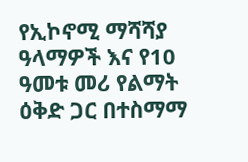የኢኮኖሚ ማሻሻያ ዓላማዎች እና የ10 ዓመቱ መሪ የልማት ዕቅድ ጋር በተስማማ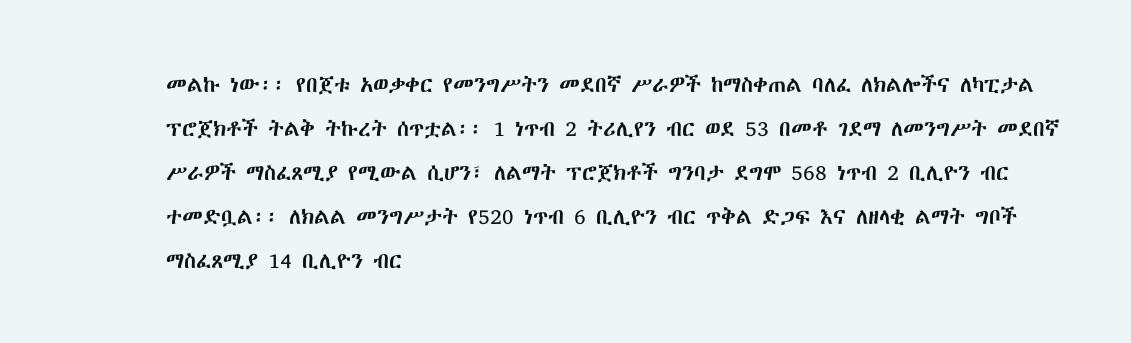መልኩ ነው፡፡ የበጀቱ አወቃቀር የመንግሥትን መደበኛ ሥራዎች ከማስቀጠል ባለፈ ለክልሎችና ለካፒታል ፕሮጀክቶች ትልቅ ትኩረት ሰጥቷል፡፡ 1 ነጥብ 2 ትሪሊየን ብር ወደ 53 በመቶ ገደማ ለመንግሥት መደበኛ ሥራዎች ማስፈጸሚያ የሚውል ሲሆን፣ ለልማት ፕሮጀክቶች ግንባታ ደግሞ 568 ነጥብ 2 ቢሊዮን ብር ተመድቧል፡፡ ለክልል መንግሥታት የ520 ነጥብ 6 ቢሊዮን ብር ጥቅል ድጋፍ እና ለዘላቂ ልማት ግቦች ማስፈጸሚያ 14 ቢሊዮን ብር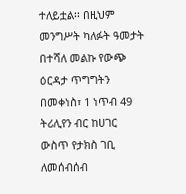ተለይቷል፡፡ በዚህም መንግሥት ካለፉት ዓመታት በተሻለ መልኩ የውጭ ዕርዳታ ጥግግትን በመቀነስ፣ 1 ነጥብ 49 ትሪሊየን ብር ከሀገር ውስጥ የታክስ ገቢ ለመሰብሰብ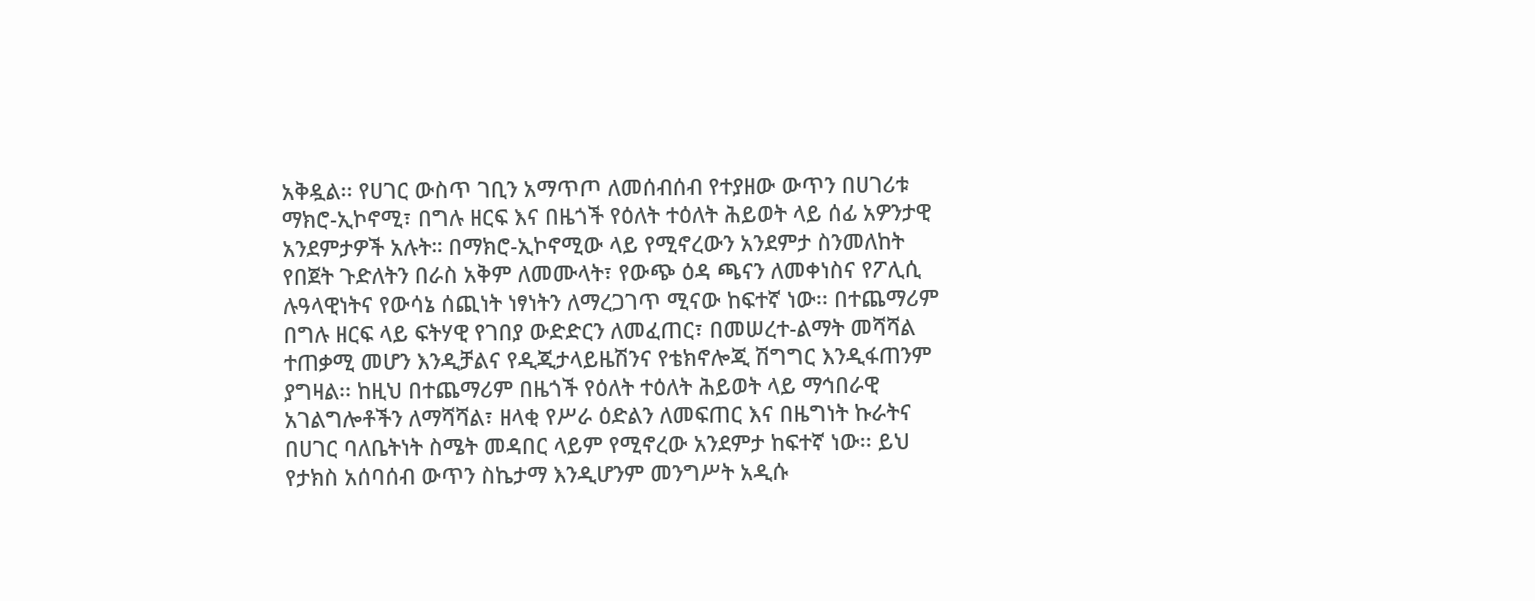አቅዷል፡፡ የሀገር ውስጥ ገቢን አማጥጦ ለመሰብሰብ የተያዘው ውጥን በሀገሪቱ ማክሮ-ኢኮኖሚ፣ በግሉ ዘርፍ እና በዜጎች የዕለት ተዕለት ሕይወት ላይ ሰፊ አዎንታዊ አንደምታዎች አሉት። በማክሮ-ኢኮኖሚው ላይ የሚኖረውን አንደምታ ስንመለከት የበጀት ጉድለትን በራስ አቅም ለመሙላት፣ የውጭ ዕዳ ጫናን ለመቀነስና የፖሊሲ ሉዓላዊነትና የውሳኔ ሰጪነት ነፃነትን ለማረጋገጥ ሚናው ከፍተኛ ነው፡፡ በተጨማሪም በግሉ ዘርፍ ላይ ፍትሃዊ የገበያ ውድድርን ለመፈጠር፣ በመሠረተ-ልማት መሻሻል ተጠቃሚ መሆን እንዲቻልና የዲጂታላይዜሽንና የቴክኖሎጂ ሽግግር እንዲፋጠንም ያግዛል፡፡ ከዚህ በተጨማሪም በዜጎች የዕለት ተዕለት ሕይወት ላይ ማኅበራዊ አገልግሎቶችን ለማሻሻል፣ ዘላቂ የሥራ ዕድልን ለመፍጠር እና በዜግነት ኩራትና በሀገር ባለቤትነት ስሜት መዳበር ላይም የሚኖረው አንደምታ ከፍተኛ ነው፡፡ ይህ የታክስ አሰባሰብ ውጥን ስኬታማ እንዲሆንም መንግሥት አዲሱ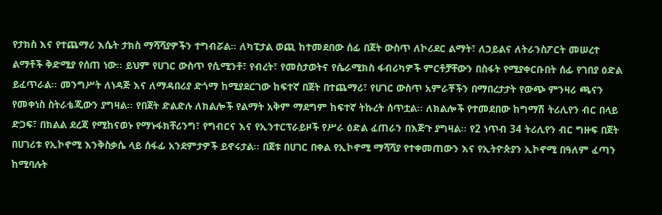የታክስ እና የተጨማሪ እሴት ታክስ ማሻሻያዎችን ተግብሯል፡፡ ለካፒታል ወጪ ከተመደበው ሰፊ በጀት ውስጥ ለኮሪደር ልማት፣ ለኃይልና ለትራንስፖርት መሠረተ ልማቶች ቅድሚያ የሰጠ ነው፡፡ ይህም የሀገር ውስጥ የሲሚንቶ፣ የብረት፣ የመስታወትና የሴራሚክስ ፋብሪካዎች ምርቶቻቸውን በስፋት የሚያቀርቡበት ሰፊ የገበያ ዕድል ይፈጥራል፡፡ መንግሥት ለነዳጅ እና ለማዳበሪያ ድጎማ ከሚያደርገው ከፍተኛ በጀት በተጨማሪ፣ የሀገር ውስጥ አምራቾችን በማበረታታት የውጭ ምንዛሪ ጫናን የመቀነስ ስትራቴጂውን ያግዛል፡፡ የበጀት ድልድሉ ለክልሎች የልማት አቅም ማደግም ከፍተኛ ትኩረት ሰጥቷል፡፡ ለክልሎች የተመደበው ከግማሽ ትሪሊየን ብር በላይ ድጋፍ፣ በክልል ደረጃ የሚከናወኑ የማኑፋክቸሪንግ፣ የግብርና እና የኢንተርፕራይዞች የሥራ ዕድል ፈጠራን በእጅጉ ያግዛል፡፡ የ2 ነጥብ 34 ትሪሊየን ብር ግዙፍ በጀት በሀገሪቱ የኢኮኖሚ እንቅስቃሴ ላይ ሰፋፊ አንደምታዎች ይኖሩታል፡፡ በጀቱ በሀገር በቀል የኢኮኖሚ ማሻሻያ የተቀመጠውን እና የኢትዮጵያን ኢኮኖሚ በዓለም ፈጣን ከሚባሉት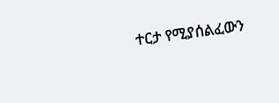ተርታ የሚያሰልፈውን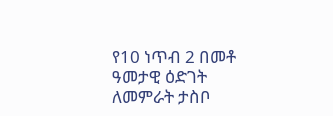የ10 ነጥብ 2 በመቶ ዓመታዊ ዕድገት ለመምራት ታስቦ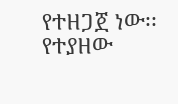የተዘጋጀ ነው፡፡ የተያዘው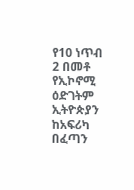የ10 ነጥብ 2 በመቶ የኢኮኖሚ ዕድገትም ኢትዮጵያን ከአፍሪካ በፈጣን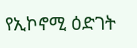የኢኮኖሚ ዕድገት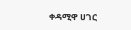ቀዳሚዋ ሀገር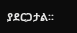ያደርጋታል፡፡